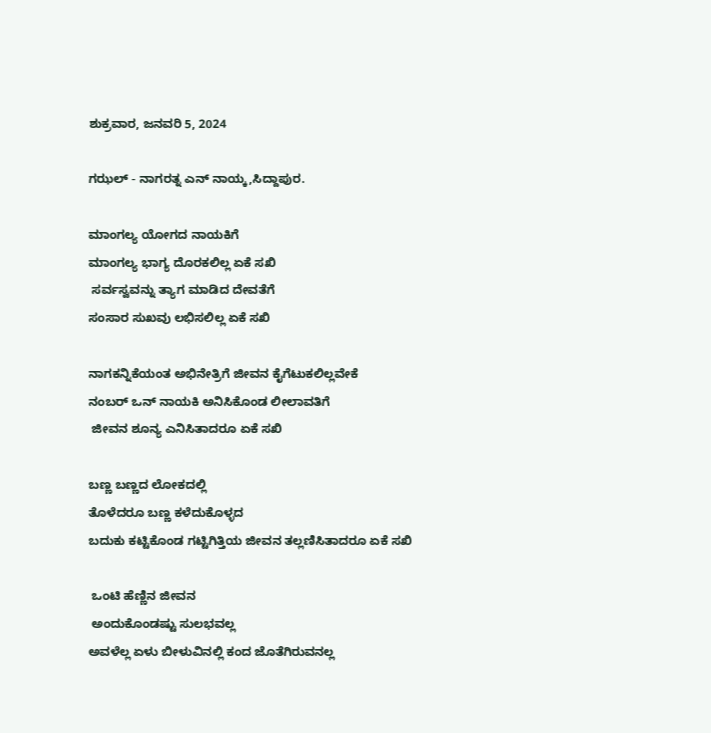ಶುಕ್ರವಾರ, ಜನವರಿ 5, 2024

ಗಝಲ್ - ನಾಗರತ್ನ ಎನ್ ನಾಯ್ಕ,ಸಿದ್ದಾಪುರ.

ಮಾಂಗಲ್ಯ ಯೋಗದ ನಾಯಕಿಗೆ
ಮಾಂಗಲ್ಯ ಭಾಗ್ಯ ದೊರಕಲಿಲ್ಲ ಏಕೆ ಸಖಿ
 ಸರ್ವಸ್ವವನ್ನು ತ್ಯಾಗ ಮಾಡಿದ ದೇವತೆಗೆ
ಸಂಸಾರ ಸುಖವು ಲಭಿಸಲಿಲ್ಲ ಏಕೆ ಸಖಿ

ನಾಗಕನ್ನಿಕೆಯಂತ ಅಭಿನೇತ್ರಿಗೆ ಜೀವನ ಕೈಗೆಟುಕಲಿಲ್ಲವೇಕೆ
ನಂಬರ್ ಒನ್ ನಾಯಕಿ ಅನಿಸಿಕೊಂಡ ಲೀಲಾವತಿಗೆ
 ಜೀವನ ಶೂನ್ಯ ಎನಿಸಿತಾದರೂ ಏಕೆ ಸಖಿ

ಬಣ್ಣ ಬಣ್ಣದ ಲೋಕದಲ್ಲಿ
ತೊಳೆದರೂ ಬಣ್ಣ ಕಳೆದುಕೊಳ್ಳದ
ಬದುಕು ಕಟ್ಟಿಕೊಂಡ ಗಟ್ಟಿಗಿತ್ತಿಯ ಜೀವನ ತಲ್ಲಣಿಸಿತಾದರೂ ಏಕೆ ಸಖಿ

 ಒಂಟಿ ಹೆಣ್ಣಿನ ಜೀವನ
 ಅಂದುಕೊಂಡಷ್ಟು ಸುಲಭವಲ್ಲ
ಅವಳೆಲ್ಲ ಏಳು ಬೀಳುವಿನಲ್ಲಿ ಕಂದ ಜೊತೆಗಿರುವನಲ್ಲ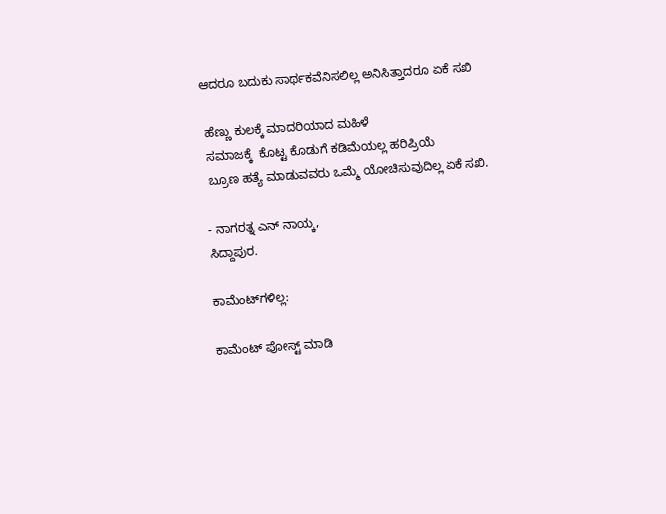ಆದರೂ ಬದುಕು ಸಾರ್ಥಕವೆನಿಸಲಿಲ್ಲ ಅನಿಸಿತ್ತಾದರೂ ಏಕೆ ಸಖಿ

 ಹೆಣ್ಣು ಕುಲಕ್ಕೆ ಮಾದರಿಯಾದ ಮಹಿಳೆ
 ಸಮಾಜಕ್ಕೆ  ಕೊಟ್ಟ ಕೊಡುಗೆ ಕಡಿಮೆಯಲ್ಲ ಹರಿಪ್ರಿಯೆ
 ಬ್ರೂಣ ಹತ್ಯೆ ಮಾಡುವವರು ಒಮ್ಮೆ ಯೋಚಿಸುವುದಿಲ್ಲ ಏಕೆ ಸಖಿ.

- ನಾಗರತ್ನ ಎನ್ ನಾಯ್ಕ,
ಸಿದ್ದಾಪುರ.

ಕಾಮೆಂಟ್‌ಗಳಿಲ್ಲ:

ಕಾಮೆಂಟ್‌‌ ಪೋಸ್ಟ್‌ ಮಾಡಿ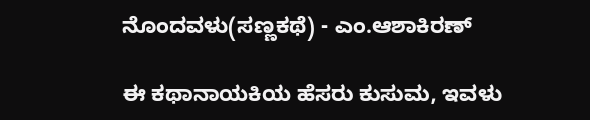ನೊಂದವಳು(ಸಣ್ಣಕಥೆ) - ಎಂ.ಆಶಾಕಿರಣ್

ಈ ಕಥಾನಾಯಕಿಯ ಹೆಸರು ಕುಸುಮ, ಇವಳು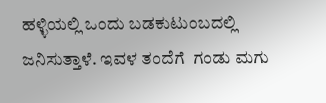ಹಳ್ಳಿಯಲ್ಲಿ ಒಂದು ಬಡಕುಟುಂಬದಲ್ಲಿ ಜನಿಸುತ್ತಾಳೆ. ಇವಳ ತಂದೆಗೆ  ಗಂಡು ಮಗು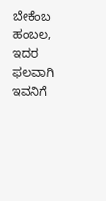ಬೇಕೆಂಬ ಹಂಬಲ, ಇದರ ಫಲವಾಗಿ ಇವನಿಗೆ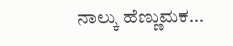ನಾಲ್ಕು ಹೆಣ್ಣುಮಕ...